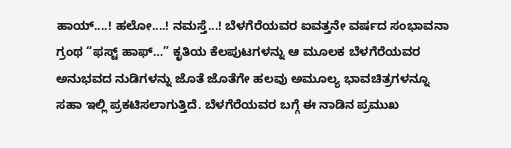ಹಾಯ್....! ಹಲೋ....! ನಮಸ್ತೆ...! ಬೆಳಗೆರೆಯವರ ಐವತ್ತನೇ ವರ್ಷದ ಸಂಭಾವನಾ ಗ್ರಂಥ “ಫಸ್ಟ್ ಹಾಫ್…” ಕೃತಿಯ ಕೆಲಪುಟಗಳನ್ನು ಆ ಮೂಲಕ ಬೆಳಗೆರೆಯವರ ಅನುಭವದ ನುಡಿಗಳನ್ನು ಜೊತೆ ಜೊತೆಗೇ ಹಲವು ಅಮೂಲ್ಯ ಭಾವಚಿತ್ರಗಳನ್ನೂ ಸಹಾ ಇಲ್ಲಿ ಪ್ರಕಟಿಸಲಾಗುತ್ತಿದೆ. ಬೆಳಗೆರೆಯವರ ಬಗ್ಗೆ ಈ ನಾಡಿನ ಪ್ರಮುಖ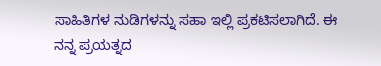ಸಾಹಿತಿಗಳ ನುಡಿಗಳನ್ನು ಸಹಾ ಇಲ್ಲಿ ಪ್ರಕಟಿಸಲಾಗಿದೆ. ಈ ನನ್ನ ಪ್ರಯತ್ನದ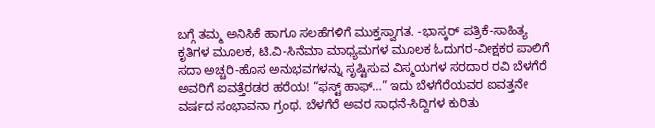ಬಗ್ಗೆ ತಮ್ಮ ಅನಿಸಿಕೆ ಹಾಗೂ ಸಲಹೆಗಳಿಗೆ ಮುಕ್ತಸ್ವಾಗತ. -ಭಾಸ್ಕರ್ ಪತ್ರಿಕೆ-ಸಾಹಿತ್ಯ ಕೃತಿಗಳ ಮೂಲಕ, ಟಿ.ವಿ-ಸಿನೆಮಾ ಮಾಧ್ಯಮಗಳ ಮೂಲಕ ಓದುಗರ-ವೀಕ್ಷಕರ ಪಾಲಿಗೆ ಸದಾ ಅಚ್ಚರಿ-ಹೊಸ ಅನುಭವಗಳನ್ನು ಸೃಷ್ಟಿಸುವ ವಿಸ್ಮಯಗಳ ಸರದಾರ ರವಿ ಬೆಳಗೆರೆ ಅವರಿಗೆ ಐವತ್ತೆರಡರ ಹರೆಯ! “ಫಸ್ಟ್ ಹಾಫ್…” ಇದು ಬೆಳಗೆರೆಯವರ ಐವತ್ತನೇ ವರ್ಷದ ಸಂಭಾವನಾ ಗ್ರಂಥ. ಬೆಳಗೆರೆ ಅವರ ಸಾಧನೆ-ಸಿದ್ದಿಗಳ ಕುರಿತು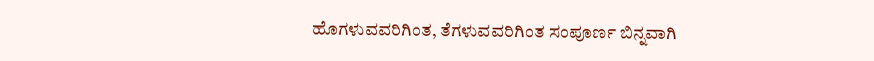ಹೊಗಳುವವರಿಗಿಂತ, ತೆಗಳುವವರಿಗಿಂತ ಸಂಪೂರ್ಣ ಬಿನ್ನವಾಗಿ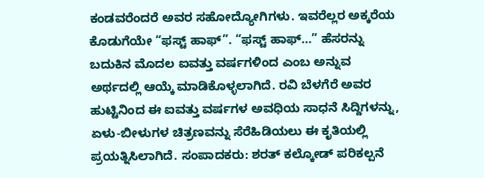ಕಂಡವರೆಂದರೆ ಅವರ ಸಹೋದ್ಯೋಗಿಗಳು. ಇವರೆಲ್ಲರ ಅಕ್ಕರೆಯ ಕೊಡುಗೆಯೇ “ಫಸ್ಟ್ ಹಾಫ್”. “ಫಸ್ಟ್ ಹಾಫ್…” ಹೆಸರನ್ನು ಬದುಕಿನ ಮೊದಲ ಐವತ್ತು ವರ್ಷಗಳಿಂದ ಎಂಬ ಅನ್ನುವ ಅರ್ಥದಲ್ಲಿ ಆಯ್ಕೆ ಮಾಡಿಕೊಳ್ಳಲಾಗಿದೆ. ರವಿ ಬೆಳಗೆರೆ ಅವರ ಹುಟ್ಟಿನಿಂದ ಈ ಐವತ್ತು ವರ್ಷಗಳ ಅವಧಿಯ ಸಾಧನೆ ಸಿದ್ದಿಗಳನ್ನು, ಏಳು-ಬೀಳುಗಳ ಚಿತ್ರಣವನ್ನು ಸೆರೆಹಿಡಿಯಲು ಈ ಕೃತಿಯಲ್ಲಿ ಪ್ರಯತ್ನಿಸಿಲಾಗಿದೆ. ಸಂಪಾದಕರು: ಶರತ್ ಕಲ್ಕೋಡ್ ಪರಿಕಲ್ಪನೆ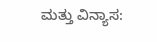ಮತ್ತು ವಿನ್ಯಾಸ: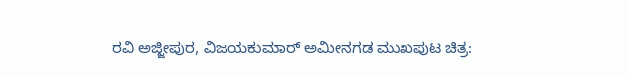ರವಿ ಅಜ್ಜೀಪುರ, ವಿಜಯಕುಮಾರ್ ಅಮೀನಗಡ ಮುಖಪುಟ ಚಿತ್ರ: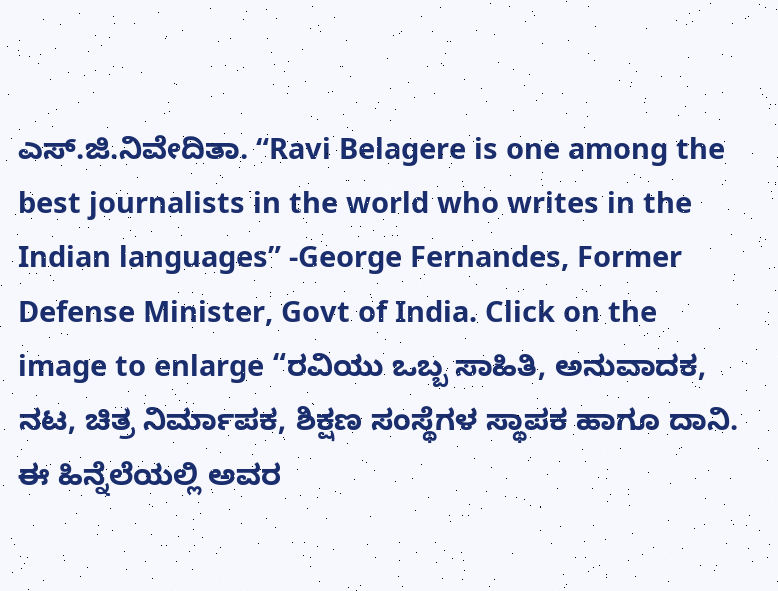ಎಸ್.ಜಿ.ನಿವೇದಿತಾ. “Ravi Belagere is one among the best journalists in the world who writes in the Indian languages” -George Fernandes, Former Defense Minister, Govt of India. Click on the image to enlarge “ರವಿಯು ಒಬ್ಬ ಸಾಹಿತಿ, ಅನುವಾದಕ, ನಟ, ಚಿತ್ರ ನಿರ್ಮಾಪಕ, ಶಿಕ್ಷಣ ಸಂಸ್ಥೆಗಳ ಸ್ಥಾಪಕ ಹಾಗೂ ದಾನಿ. ಈ ಹಿನ್ನೆಲೆಯಲ್ಲಿ ಅವರ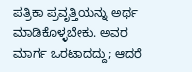ಪತ್ರಿಕಾ ಪ್ರವೃತ್ತಿಯನ್ನು ಅರ್ಥ ಮಾಡಿಕೊಳ್ಳಬೇಕು. ಅವರ ಮಾರ್ಗ ಒರಟಾದದ್ದು; ಆದರೆ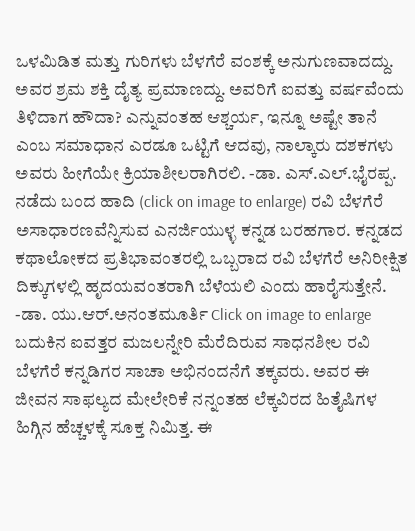ಒಳಮಿಡಿತ ಮತ್ತು ಗುರಿಗಳು ಬೆಳಗೆರೆ ವಂಶಕ್ಕೆ ಅನುಗುಣವಾದದ್ದು. ಅವರ ಶ್ರಮ ಶಕ್ತಿ ದೈತ್ಯ ಪ್ರಮಾಣದ್ದು. ಅವರಿಗೆ ಐವತ್ತು ವರ್ಷವೆಂದು ತಿಳಿದಾಗ ಹೌದಾ? ಎನ್ನುವಂತಹ ಆಶ್ಚರ್ಯ, ಇನ್ನೂ ಅಷ್ಟೇ ತಾನೆ ಎಂಬ ಸಮಾಧಾನ ಎರಡೂ ಒಟ್ಟಿಗೆ ಆದವು, ನಾಲ್ಕಾರು ದಶಕಗಳು ಅವರು ಹೀಗೆಯೇ ಕ್ರಿಯಾಶೀಲರಾಗಿರಲಿ. -ಡಾ. ಎಸ್.ಎಲ್.ಭೈರಪ್ಪ. ನಡೆದು ಬಂದ ಹಾದಿ (click on image to enlarge) ರವಿ ಬೆಳಗೆರೆ ಅಸಾಧಾರಣವೆನ್ನಿಸುವ ಎನರ್ಜಿಯುಳ್ಳ ಕನ್ನಡ ಬರಹಗಾರ. ಕನ್ನಡದ ಕಥಾಲೋಕದ ಪ್ರತಿಭಾವಂತರಲ್ಲಿ ಒಬ್ಬರಾದ ರವಿ ಬೆಳಗೆರೆ ಅನಿರೀಕ್ಷಿತ ದಿಕ್ಕುಗಳಲ್ಲಿ ಹೃದಯವಂತರಾಗಿ ಬೆಳೆಯಲಿ ಎಂದು ಹಾರೈಸುತ್ತೇನೆ. -ಡಾ. ಯು.ಆರ್.ಅನಂತಮೂರ್ತಿ Click on image to enlarge ಬದುಕಿನ ಐವತ್ತರ ಮಜಲನ್ನೇರಿ ಮೆರೆದಿರುವ ಸಾಧನಶೀಲ ರವಿ ಬೆಳಗೆರೆ ಕನ್ನಡಿಗರ ಸಾಚಾ ಅಭಿನಂದನೆಗೆ ತಕ್ಕವರು. ಅವರ ಈ ಜೀವನ ಸಾಫಲ್ಯದ ಮೇಲೇರಿಕೆ ನನ್ನಂತಹ ಲೆಕ್ಕವಿರದ ಹಿತೈಷಿಗಳ ಹಿಗ್ಗಿನ ಹೆಚ್ಚಳಕ್ಕೆ ಸೂಕ್ತ ನಿಮಿತ್ತ. ಈ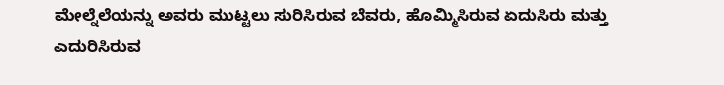ಮೇಲ್ನೆಲೆಯನ್ನು ಅವರು ಮುಟ್ಟಲು ಸುರಿಸಿರುವ ಬೆವರು, ಹೊಮ್ಮಿಸಿರುವ ಏದುಸಿರು ಮತ್ತು ಎದುರಿಸಿರುವ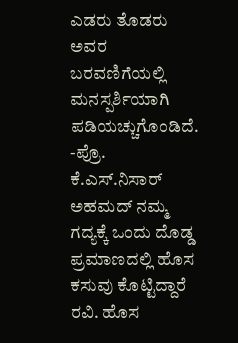ಎಡರು ತೊಡರು ಅವರ ಬರವಣಿಗೆಯಲ್ಲಿ ಮನಸ್ಪರ್ಶಿಯಾಗಿ ಪಡಿಯಚ್ಚುಗೊಂಡಿದೆ. -ಪ್ರೊ. ಕೆ.ಎಸ್.ನಿಸಾರ್ ಅಹಮದ್ ನಮ್ಮ ಗದ್ಯಕ್ಕೆ ಒಂದು ದೊಡ್ಡ ಪ್ರಮಾಣದಲ್ಲಿ ಹೊಸ ಕಸುವು ಕೊಟ್ಟಿದ್ದಾರೆ ರವಿ. ಹೊಸ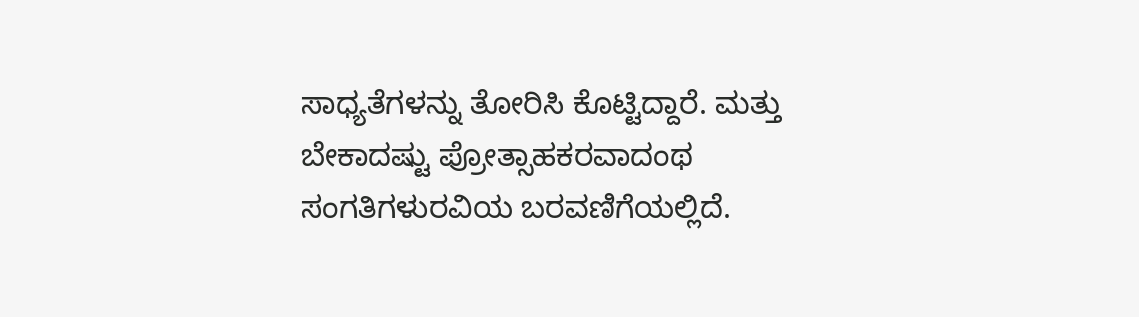ಸಾಧ್ಯತೆಗಳನ್ನು ತೋರಿಸಿ ಕೊಟ್ಟಿದ್ದಾರೆ. ಮತ್ತು ಬೇಕಾದಷ್ಟು ಪ್ರೋತ್ಸಾಹಕರವಾದಂಥ ಸಂಗತಿಗಳುರವಿಯ ಬರವಣಿಗೆಯಲ್ಲಿದೆ.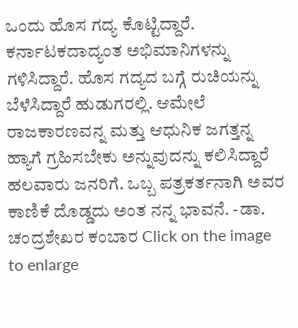ಒಂದು ಹೊಸ ಗದ್ಯ ಕೊಟ್ಟಿದ್ದಾರೆ. ಕರ್ನಾಟಕದಾದ್ಯಂತ ಅಭಿಮಾನಿಗಳನ್ನು ಗಳಿಸಿದ್ದಾರೆ. ಹೊಸ ಗದ್ಯದ ಬಗ್ಗೆ ರುಚಿಯನ್ನು ಬೆಳೆಸಿದ್ದಾರೆ ಹುಡುಗರಲ್ಲಿ. ಆಮೇಲೆ ರಾಜಕಾರಣವನ್ನ ಮತ್ತು ಆಧುನಿಕ ಜಗತ್ತನ್ನ ಹ್ಯಾಗೆ ಗ್ರಹಿಸಬೇಕು ಅನ್ನುವುದನ್ನು ಕಲಿಸಿದ್ದಾರೆ ಹಲವಾರು ಜನರಿಗೆ. ಒಬ್ಬ ಪತ್ರಕರ್ತನಾಗಿ ಅವರ ಕಾಣಿಕೆ ದೊಡ್ಡದು ಅಂತ ನನ್ನ ಭಾವನೆ. -ಡಾ. ಚಂದ್ರಶೇಖರ ಕಂಬಾರ Click on the image to enlarge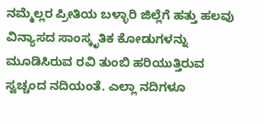ನಮ್ಮೆಲ್ಲರ ಪ್ರೀತಿಯ ಬಳ್ಳಾರಿ ಜಿಲ್ಲೆಗೆ ಹತ್ತು ಹಲವು ವಿನ್ಯಾಸದ ಸಾಂಸ್ಕೃತಿಕ ಕೋಡುಗಳನ್ನು ಮೂಡಿಸಿರುವ ರವಿ ತುಂಬಿ ಹರಿಯುತ್ತಿರುವ ಸ್ವಚ್ಚಂದ ನದಿಯಂತೆ. ಎಲ್ಲಾ ನದಿಗಳೂ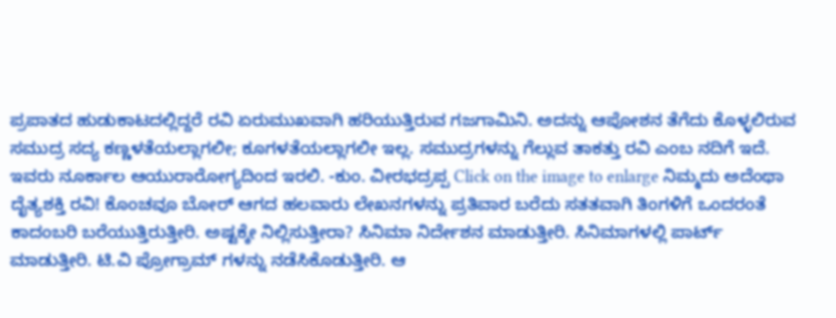ಪ್ರಪಾತದ ಹುಡುಕಾಟದಲ್ಲಿದ್ದರೆ ರವಿ ಏರುಮುಖವಾಗಿ ಹರಿಯುತ್ತಿರುವ ಗಜಗಾಮಿನಿ. ಅದನ್ನು ಆಪೋಶನ ತೆಗೆದು ಕೊಳ್ಳಲಿರುವ ಸಮುದ್ರ ಸದ್ಯ ಕಣ್ಣಳತೆಯಲ್ಲಾಗಲೀ; ಕೂಗಳತೆಯಲ್ಲಾಗಲೀ ಇಲ್ಲ. ಸಮುದ್ರಗಳನ್ನು ಗೆಲ್ಲುವ ತಾಕತ್ತು ರವಿ ಎಂಬ ನದಿಗೆ ಇದೆ. ಇವರು ನೂರ್ಕಾಲ ಆಯುರಾರೋಗ್ಯದಿಂದ ಇರಲಿ. -ಕುಂ. ವೀರಭದ್ರಪ್ಪ Click on the image to enlarge ನಿಮ್ಮದು ಅದೆಂಥಾ ದೈತ್ಯಶಕ್ತಿ ರವಿ! ಕೊಂಚವೂ ಬೋರ್ ಆಗದ ಹಲವಾರು ಲೇಖನಗಳನ್ನು ಪ್ರತಿವಾರ ಬರೆದು ಸತತವಾಗಿ ತಿಂಗಳಿಗೆ ಒಂದರಂತೆ ಕಾದಂಬರಿ ಬರೆಯುತ್ತಿರುತ್ತೀರಿ. ಅಷ್ಟಕ್ಕೇ ನಿಲ್ಲಿಸುತ್ತೀರಾ? ಸಿನಿಮಾ ನಿರ್ದೇಶನ ಮಾಡುತ್ತೀರಿ. ಸಿನಿಮಾಗಳಲ್ಲಿ ಪಾರ್ಟ್ ಮಾಡುತ್ತೀರಿ. ಟಿ.ವಿ ಪ್ರೋಗ್ರಾಮ್ ಗಳನ್ನು ನಡೆಸಿಕೊಡುತ್ತೀರಿ. ಆ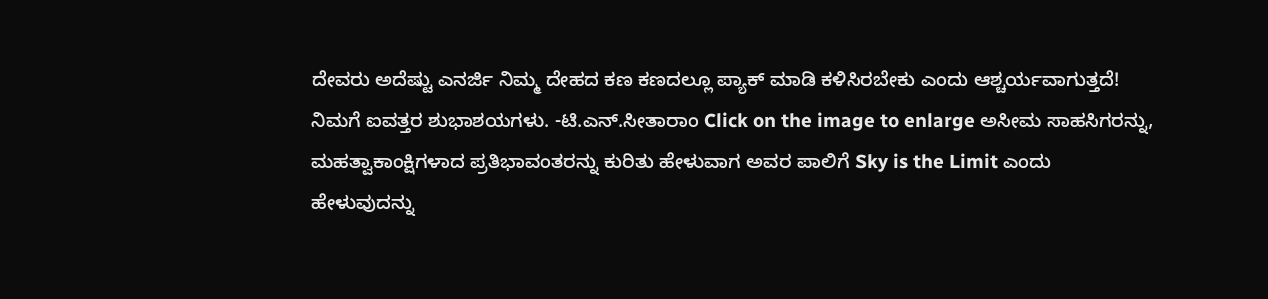ದೇವರು ಅದೆಷ್ಟು ಎನರ್ಜಿ ನಿಮ್ಮ ದೇಹದ ಕಣ ಕಣದಲ್ಲೂ ಪ್ಯಾಕ್ ಮಾಡಿ ಕಳಿಸಿರಬೇಕು ಎಂದು ಆಶ್ಚರ್ಯವಾಗುತ್ತದೆ! ನಿಮಗೆ ಐವತ್ತರ ಶುಭಾಶಯಗಳು. -ಟಿ.ಎನ್.ಸೀತಾರಾಂ Click on the image to enlarge ಅಸೀಮ ಸಾಹಸಿಗರನ್ನು, ಮಹತ್ವಾಕಾಂಕ್ಷಿಗಳಾದ ಪ್ರತಿಭಾವಂತರನ್ನು ಕುರಿತು ಹೇಳುವಾಗ ಅವರ ಪಾಲಿಗೆ Sky is the Limit ಎಂದು ಹೇಳುವುದನ್ನು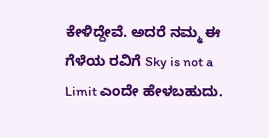ಕೇಳಿದ್ದೇವೆ. ಅದರೆ ನಮ್ಮ ಈ ಗೆಳೆಯ ರವಿಗೆ Sky is not a Limit ಎಂದೇ ಹೇಳಬಹುದು.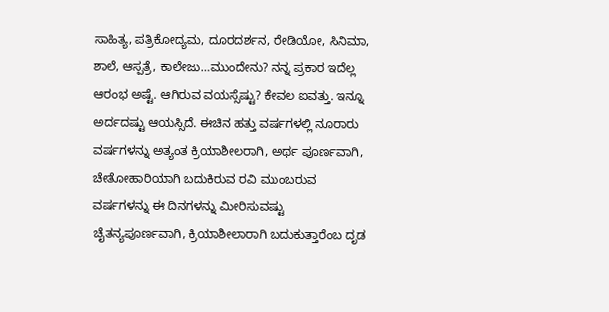ಸಾಹಿತ್ಯ, ಪತ್ರಿಕೋದ್ಯಮ, ದೂರದರ್ಶನ, ರೇಡಿಯೋ, ಸಿನಿಮಾ, ಶಾಲೆ, ಆಸ್ಪತ್ರೆ, ಕಾಲೇಜು…ಮುಂದೇನು? ನನ್ನ ಪ್ರಕಾರ ಇದೆಲ್ಲ ಆರಂಭ ಅಷ್ಟೆ. ಆಗಿರುವ ವಯಸ್ಸೆಷ್ಟು? ಕೇವಲ ಐವತ್ತು. ಇನ್ನೂ ಅರ್ದದಷ್ಟು ಆಯಸ್ಸಿದೆ. ಈಚಿನ ಹತ್ತು ವರ್ಷಗಳಲ್ಲಿ ನೂರಾರು ವರ್ಷಗಳನ್ನು ಅತ್ಯಂತ ಕ್ರಿಯಾಶೀಲರಾಗಿ, ಅರ್ಥ ಪೂರ್ಣವಾಗಿ, ಚೇತೋಹಾರಿಯಾಗಿ ಬದುಕಿರುವ ರವಿ ಮುಂಬರುವ ವರ್ಷಗಳನ್ನು ಈ ದಿನಗಳನ್ನು ಮೀರಿಸುವಷ್ಟು ಚೈತನ್ಯಪೂರ್ಣವಾಗಿ, ಕ್ರಿಯಾಶೀಲಾರಾಗಿ ಬದುಕುತ್ತಾರೆಂಬ ದೃಡ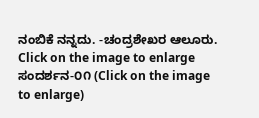ನಂಬಿಕೆ ನನ್ನದು. -ಚಂದ್ರಶೇಖರ ಆಲೂರು. Click on the image to enlarge ಸಂದರ್ಶನ-೦೧ (Click on the image to enlarge)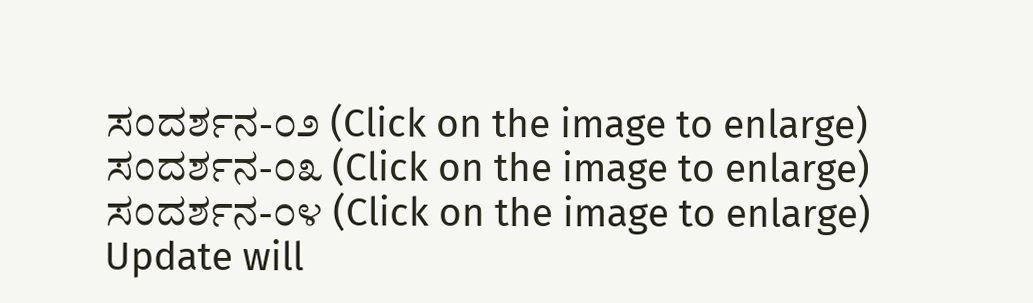ಸಂದರ್ಶನ-೦೨ (Click on the image to enlarge) ಸಂದರ್ಶನ-೦೩ (Click on the image to enlarge) ಸಂದರ್ಶನ-೦೪ (Click on the image to enlarge) Update will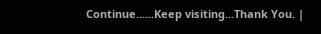Continue......Keep visiting...Thank You. |